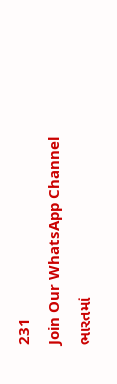231
Join Our WhatsApp Channel
ભારતમાં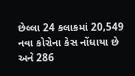છેલ્લા 24 કલાકમાં 20,549 નવા કોરોના કેસ નોંધાયા છે અને 286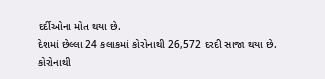દર્દીઓના મોત થયા છે.
દેશમાં છેલ્લા 24 કલાકમાં કોરોનાથી 26,572 દરદી સાજા થયા છે.
કોરોનાથી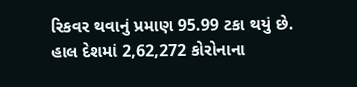રિકવર થવાનું પ્રમાણ 95.99 ટકા થયું છે.
હાલ દેશમાં 2,62,272 કોરોનાના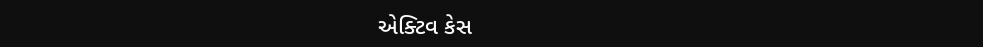એક્ટિવ કેસ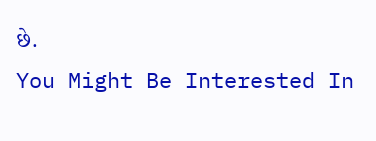છે.
You Might Be Interested In